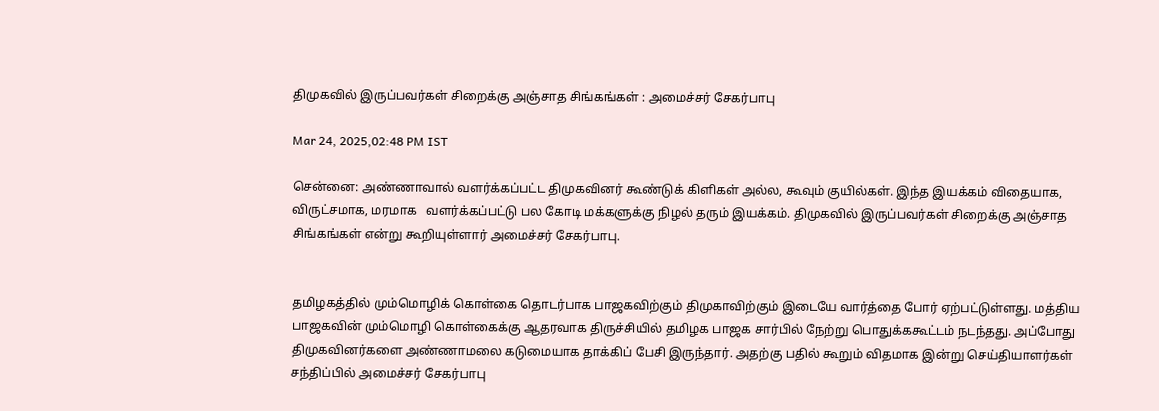திமுகவில் இருப்பவர்கள் சிறைக்கு அஞ்சாத சிங்கங்கள் : அமைச்சர் சேகர்பாபு

Mar 24, 2025,02:48 PM IST

சென்னை: அண்ணாவால் வளர்க்கப்பட்ட திமுகவினர் கூண்டுக் கிளிகள் அல்ல, கூவும் குயில்கள். இந்த இயக்கம் விதையாக, விருட்சமாக, மரமாக   வளர்க்கப்பட்டு பல கோடி மக்களுக்கு நிழல் தரும் இயக்கம். திமுகவில் இருப்பவர்கள் சிறைக்கு அஞ்சாத சிங்கங்கள் என்று கூறியுள்ளார் அமைச்சர் சேகர்பாபு.


தமிழகத்தில் மும்மொழிக் கொள்கை தொடர்பாக பாஜகவிற்கும் திமுகாவிற்கும் இடையே வார்த்தை போர் ஏற்பட்டுள்ளது. மத்திய பாஜகவின் மும்மொழி கொள்கைக்கு ஆதரவாக திருச்சியில் தமிழக பாஜக சார்பில் நேற்று பொதுக்ககூட்டம் நடந்தது. அப்போது திமுகவினர்களை அண்ணாமலை கடுமையாக தாக்கிப் பேசி இருந்தார். அதற்கு பதில் கூறும் விதமாக இன்று செய்தியாளர்கள் சந்திப்பில் அமைச்சர் சேகர்பாபு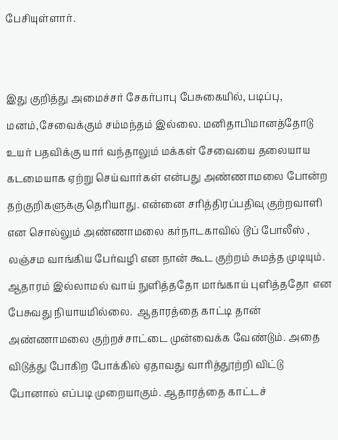பேசியுள்ளார்.


இது குறித்து அமைச்சர் சேகர்பாபு பேசுகையில், படிப்பு, மனம்,சேவைக்கும் சம்மந்தம் இல்லை. மனிதாபிமானத்தோடு உயர் பதவிக்கு யார் வந்தாலும் மக்கள் சேவையை தலையாய கடமையாக ஏற்று செய்வார்கள் என்பது அண்ணாமலை போன்ற தற்குறிகளுக்கு தெரியாது. என்னை சரித்திரப்பதிவு குற்றவாளி என சொல்லும் அண்ணாமலை கர்நாடகாவில் டூப் போலீஸ் , லஞ்சம வாங்கிய பேர்வழி என நான் கூட குற்றம் சுமத்த முடியும். ஆதாரம் இல்லாமல் வாய் நுளித்ததோ மாங்காய் புளித்ததோ என பேசுவது நியாயமில்லை.  ஆதாரத்தை காட்டி தான் அண்ணாமலை குற்றச்சாட்டை முன்வைக்க வேண்டும். அதை விடுத்து போகிற போக்கில் ஏதாவது வாரித்தூற்றி விட்டு போனால் எப்படி முறையாகும். ஆதாரத்தை காட்டச்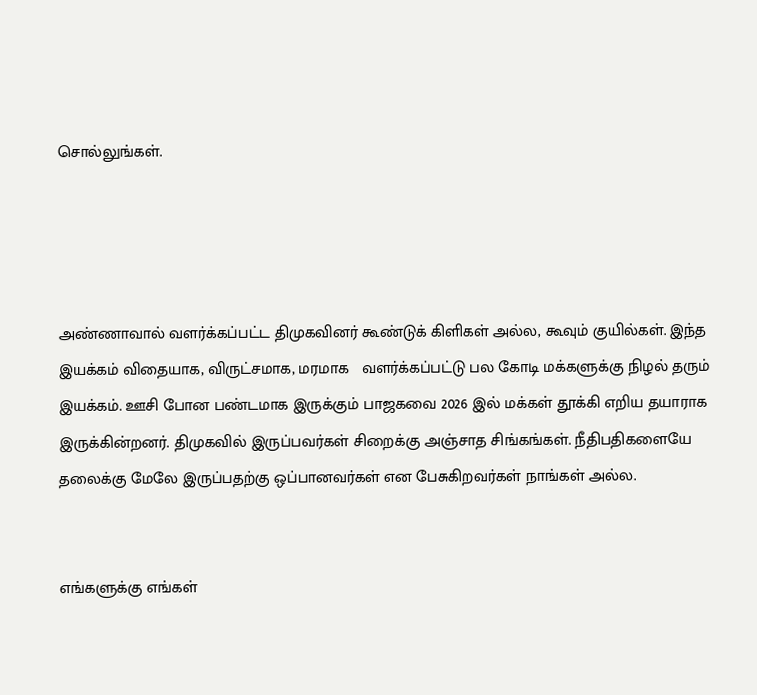சொல்லுங்கள்.




அண்ணாவால் வளர்க்கப்பட்ட திமுகவினர் கூண்டுக் கிளிகள் அல்ல, கூவும் குயில்கள். இந்த இயக்கம் விதையாக, விருட்சமாக, மரமாக   வளர்க்கப்பட்டு பல கோடி மக்களுக்கு நிழல் தரும் இயக்கம். ஊசி போன பண்டமாக இருக்கும் பாஜகவை 2026 இல் மக்கள் தூக்கி எறிய தயாராக இருக்கின்றனர். திமுகவில் இருப்பவர்கள் சிறைக்கு அஞ்சாத சிங்கங்கள். நீதிபதிகளையே தலைக்கு மேலே இருப்பதற்கு ஒப்பானவர்கள் என பேசுகிறவர்கள் நாங்கள் அல்ல.


எங்களுக்கு எங்கள்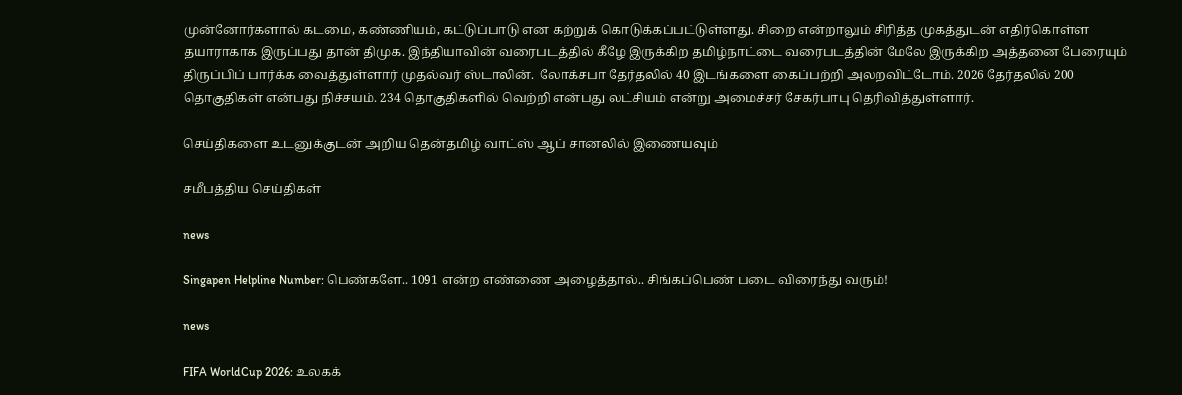முன்னோர்களால் கடமை, கண்ணியம், கட்டுப்பாடு என கற்றுக் கொடுக்கப்பட்டுள்ளது. சிறை என்றாலும் சிரித்த முகத்துடன் எதிர்கொள்ள தயாராகாக இருப்பது தான் திமுக. இந்தியாவின் வரைபடத்தில் கீழே இருக்கிற தமிழ்நாட்டை வரைபடத்தின் மேலே இருக்கிற அத்தனை பேரையும் திருப்பிப் பார்க்க வைத்துள்ளார் முதல்வர் ஸ்டாலின்.  லோக்சபா தேர்தலில் 40 இடங்களை கைப்பற்றி அலறவிட்டோம். 2026 தேர்தலில் 200 தொகுதிகள் என்பது நிச்சயம். 234 தொகுதிகளில் வெற்றி என்பது லட்சியம் என்று அமைச்சர் சேகர்பாபு தெரிவித்துள்ளார்.

செய்திகளை உடனுக்குடன் அறிய தென்தமிழ் வாட்ஸ் ஆப் சானலில் இணையவும்

சமீபத்திய செய்திகள்

news

Singapen Helpline Number: பெண்களே.. 1091 என்ற எண்ணை அழைத்தால்.. சிங்கப்பெண் படை விரைந்து வரும்!

news

FIFA WorldCup 2026: உலகக்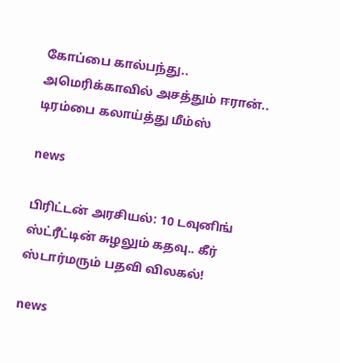கோப்பை கால்பந்து.. அமெரிக்காவில் அசத்தும் ஈரான்.. டிரம்பை கலாய்த்து மீம்ஸ்

news

பிரிட்டன் அரசியல்: 10 டவுனிங் ஸ்ட்ரீட்டின் சுழலும் கதவு.. கீர் ஸ்டார்மரும் பதவி விலகல்!

news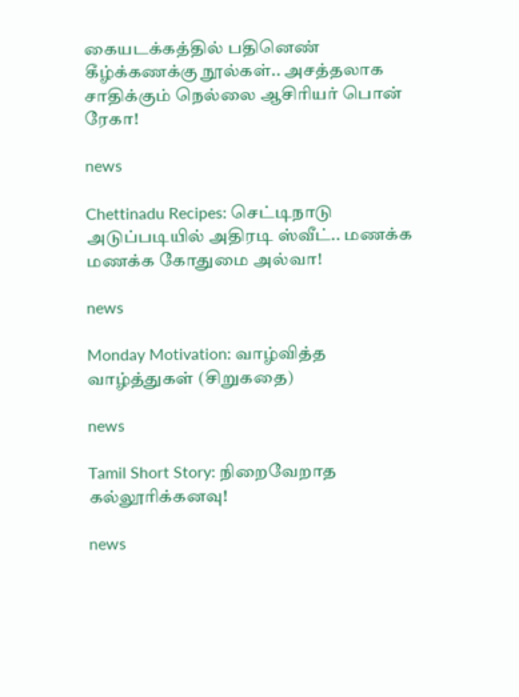கையடக்கத்தில் பதினெண் கீழ்க்கணக்கு நூல்கள்.. அசத்தலாக சாதிக்கும் நெல்லை ஆசிரியர் பொன் ரேகா!

news

Chettinadu Recipes: செட்டிநாடு அடுப்படியில் அதிரடி ஸ்வீட்.. மணக்க மணக்க கோதுமை அல்வா!

news

Monday Motivation: வாழ்வித்த வாழ்த்துகள் (சிறுகதை)

news

Tamil Short Story: நிறைவேறாத கல்லூரிக்கனவு!

news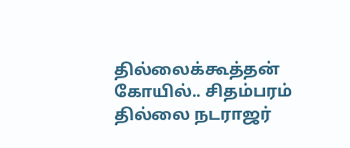தில்லைக்கூத்தன் கோயில்.. சிதம்பரம் தில்லை நடராஜர்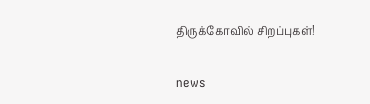திருக்கோவில் சிறப்புகள்!

news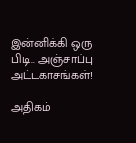இன்னிக்கி ஒரு பிடி.. அஞ்சாப்பு அட்டகாசங்கள்!

அதிகம்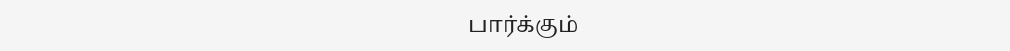பார்க்கும்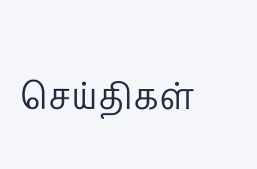செய்திகள்